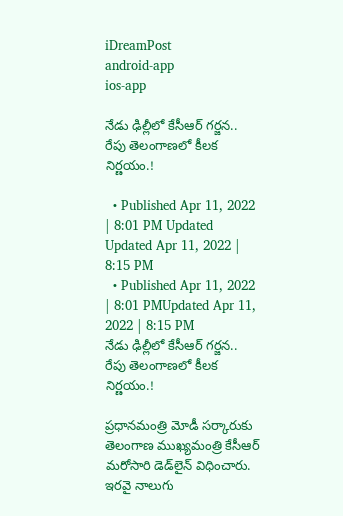iDreamPost
android-app
ios-app

నేడు ఢిల్లీలో కేసీఆర్ గ‌ర్జ‌న‌.. రేపు తెలంగాణ‌లో కీల‌క నిర్ణ‌యం.!

  • Published Apr 11, 2022 | 8:01 PM Updated Updated Apr 11, 2022 | 8:15 PM
  • Published Apr 11, 2022 | 8:01 PMUpdated Apr 11, 2022 | 8:15 PM
నేడు ఢిల్లీలో కేసీఆర్ గ‌ర్జ‌న‌.. రేపు తెలంగాణ‌లో కీల‌క నిర్ణ‌యం.!

ప్ర‌ధాన‌మంత్రి మోడీ స‌ర్కారుకు తెలంగాణ ముఖ్య‌మంత్రి కేసీఆర్ మ‌రోసారి డెడ్‌లైన్ విధించారు. ఇర‌వై నాలుగు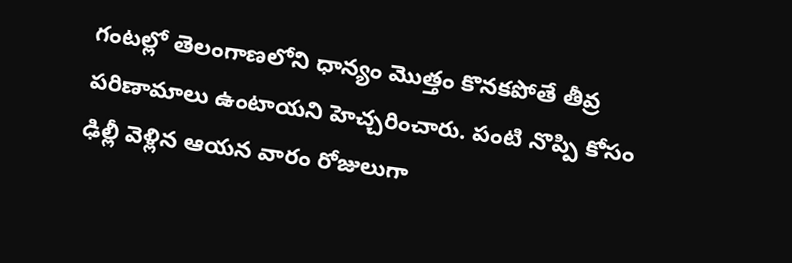గంట‌ల్లో తెలంగాణ‌లోని ధాన్యం మొత్తం కొన‌క‌పోతే తీవ్ర ప‌రిణామాలు ఉంటాయ‌ని హెచ్చ‌రించారు. పంటి నొప్పి కోసం ఢిల్లీ వెళ్లిన ఆయ‌న వారం రోజులుగా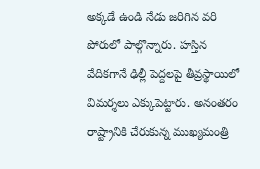అక్క‌డే ఉండి నేడు జ‌రిగిన వ‌రి పోరులో పాల్గొన్నారు. హ‌స్తిన వేదిక‌గానే ఢిల్లీ పెద్ద‌లపై తీవ్రస్థాయిలో విమ‌ర్శ‌లు ఎక్కుపెట్టారు. అనంత‌రం రాష్ట్రానికి చేరుకున్న ముఖ్య‌మంత్రి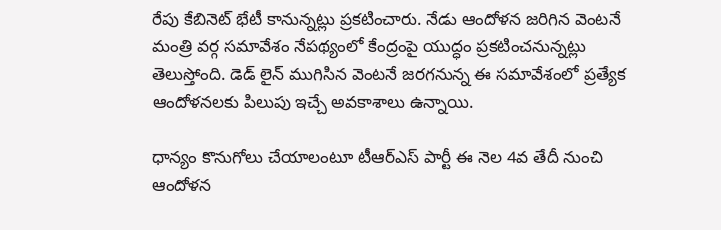రేపు కేబినెట్ భేటీ కానున్న‌ట్లు ప్ర‌క‌టించారు. నేడు ఆందోళ‌న జ‌రిగిన వెంట‌నే మంత్రి వ‌ర్గ స‌మావేశం నేప‌థ్యంలో కేంద్రంపై యుద్ధం ప్ర‌క‌టించ‌నున్న‌ట్లు తెలుస్తోంది. డెడ్ లైన్ ముగిసిన వెంట‌నే జ‌ర‌గ‌నున్న ఈ స‌మావేశంలో ప్ర‌త్యేక ఆందోళ‌న‌ల‌కు పిలుపు ఇచ్చే అవ‌కాశాలు ఉన్నాయి.

ధాన్యం కొనుగోలు చేయాలంటూ టీఆర్‌ఎస్‌ పార్టీ ఈ నెల 4వ తేదీ నుంచి ఆందోళన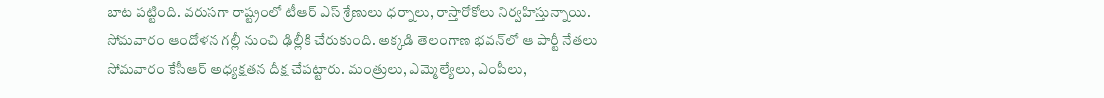బాట ప‌ట్టింది. వ‌రుస‌గా రాష్ట్రంలో టీఆర్ ఎస్ శ్రేణులు ధ‌ర్నాలు, రాస్తారోకోలు నిర్వ‌హిస్తున్నాయి. సోమ‌వారం ఆందోళ‌న గ‌ల్లీ నుంచి ఢిల్లీకి చేరుకుంది. అక్కడి తెలంగాణ భవన్‌లో ఆ పార్టీ నేతలు సోమవారం కేసీఆర్ అధ్య‌క్ష‌త‌న‌ దీక్ష చేపట్టారు. మంత్రులు, ఎమ్మెల్యేలు, ఎంపీలు,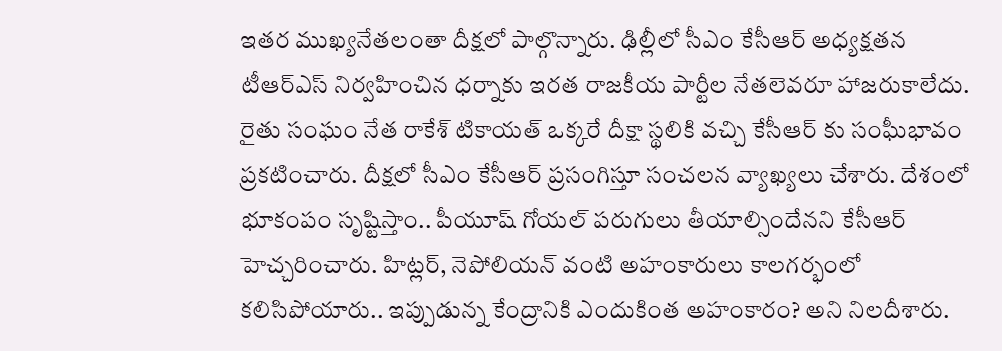ఇతర ముఖ్యనేతలంతా దీక్ష‌లో పాల్గొన్నారు. ఢిల్లీలో సీఎం కేసీఆర్ అధ్యక్షతన టీఆర్ఎస్ నిర్వహించిన ధర్నాకు ఇరత రాజకీయ పార్టీల నేతలెవరూ హాజరుకాలేదు. రైతు సంఘం నేత రాకేశ్ టికాయత్ ఒక్కరే దీక్షా స్థలికి వచ్చి కేసీఆర్ కు సంఘీభావం ప్రకటించారు. దీక్షలో సీఎం కేసీఆర్ ప్రసంగిస్తూ సంచలన వ్యాఖ్యలు చేశారు. దేశంలో భూకంపం సృష్టిస్తాం.. పీయూష్ గోయ‌ల్ ప‌రుగులు తీయాల్సిందేన‌ని కేసీఆర్ హెచ్చ‌రించారు. హిట్ల‌ర్, నెపోలియ‌న్ వంటి అహంకారులు కాల‌గ‌ర్భంలో క‌లిసిపోయారు.. ఇప్పుడున్న కేంద్రానికి ఎందుకింత అహంకారం? అని నిలదీశారు.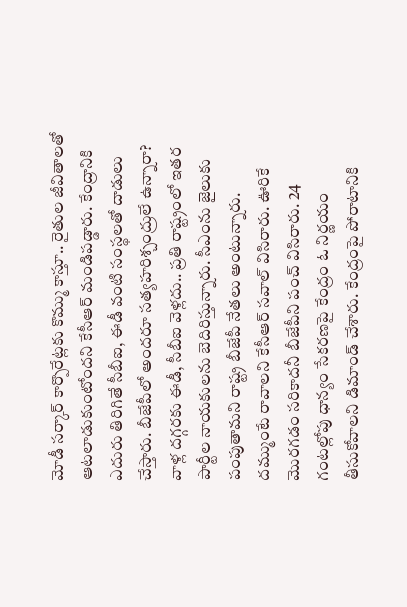మోడీ సర్కార్ కార్పొరేట్ల‌కు కొమ్ము కాస్తూ.. రైతుల జీవితాల‌తో ఆట‌లాడుకుంటోంద‌ని కేసీఆర్ మండిప‌డ్డారు. కేంద్రానికి ఎదురు తిరిగితే సీబీఐ, ఈడీ వంటి సంస్థ‌ల‌తో దాడులు చేస్తారు. బీజేపీలో అంద‌రూ స‌త్య‌హ‌రిశ్చంద్రులే ఉన్నారా? వాళ్ల ద‌గ్గ‌ర‌కు ఈడీ, సీబీఐ వెళ్ల‌దు.. ప్ర‌తి రాష్ట్రంలో ఇత‌ర పార్టీల నాయ‌కుల‌ను బెదిరిస్తున్నారు. సీఎంను జైలుకు పంపుతామ‌ని రాష్ట్ర బీజేపీ నేత‌లు అంటున్నారు. ద‌మ్ముంటే రావాల‌ని కేసీఆర్ స‌వాల్ విసిరారు. ఊరికే మొర‌గ‌డం స‌రికాద‌నీ బీజేపీని పంచ్ విసిరారు. 24 గంట‌ల్లోపు ధాన్యం సేక‌ర‌ణ‌పై కేంద్రం ఓ నిర్ణ‌యం తీసుకోవాల‌ని డిమాండ్ చేశారు. కేంద్రంపై పోరాటానికి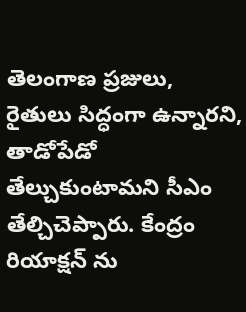తెలంగాణ ప్ర‌జులు, రైతులు సిద్ధంగా ఉన్నార‌ని, తాడోపేడో తేల్చుకుంటామ‌ని సీఎం తేల్చిచెప్పారు. కేంద్రం రియాక్ష‌న్ ను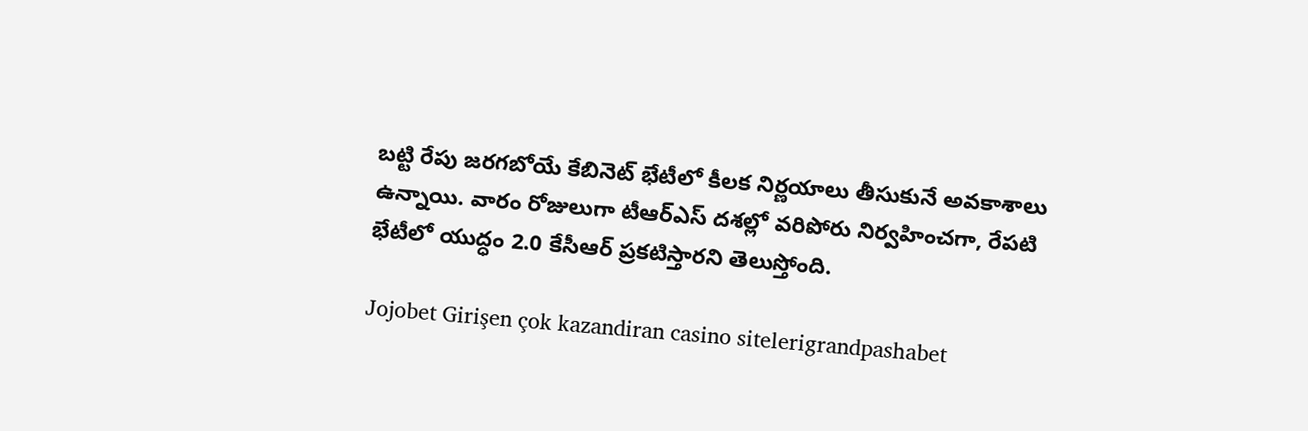బ‌ట్టి రేపు జ‌ర‌గ‌బోయే కేబినెట్ భేటీలో కీల‌క నిర్ణ‌యాలు తీసుకునే అవ‌కాశాలు ఉన్నాయి. వారం రోజులుగా టీఆర్ఎస్ దశల్లో వరిపోరు నిర్వహించగా, రేపటి భేటీలో యుద్ధం 2.0 కేసీఆర్ ప్రకటిస్తారని తెలుస్తోంది.

Jojobet Girişen çok kazandiran casino sitelerigrandpashabet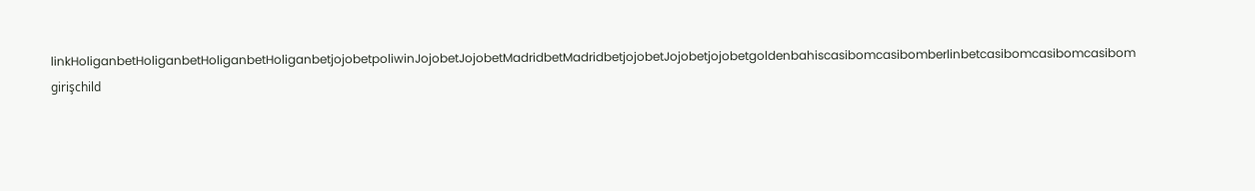linkHoliganbetHoliganbetHoliganbetHoliganbetjojobetpoliwinJojobetJojobetMadridbetMadridbetjojobetJojobetjojobetgoldenbahiscasibomcasibomberlinbetcasibomcasibomcasibom girişchild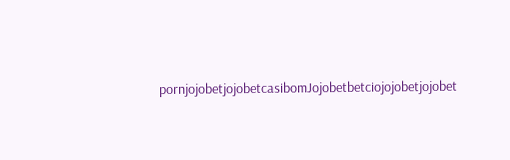pornjojobetjojobetcasibomJojobetbetciojojobetjojobet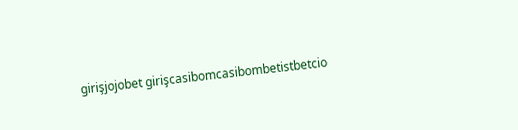girişjojobet girişcasibomcasibombetistbetcio